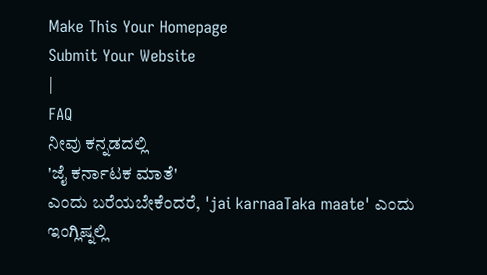Make This Your Homepage
Submit Your Website
|
FAQ
ನೀವು ಕನ್ನಡದಲ್ಲಿ
'ಜೈ ಕರ್ನಾಟಕ ಮಾತೆ'
ಎಂದು ಬರೆಯಬೇಕೆಂದರೆ, 'jai karnaaTaka maate' ಎಂದು ಇಂಗ್ಲಿಷ್ನಲ್ಲಿ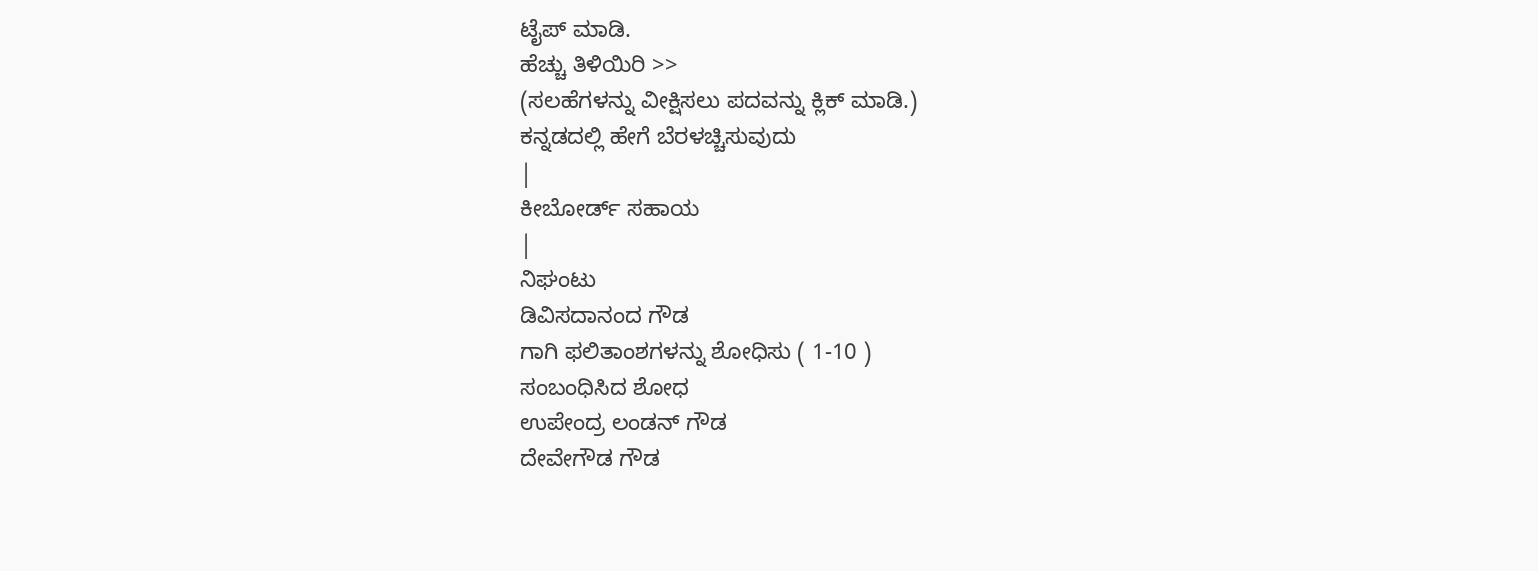ಟೈಪ್ ಮಾಡಿ.
ಹೆಚ್ಚು ತಿಳಿಯಿರಿ >>
(ಸಲಹೆಗಳನ್ನು ವೀಕ್ಷಿಸಲು ಪದವನ್ನು ಕ್ಲಿಕ್ ಮಾಡಿ.)
ಕನ್ನಡದಲ್ಲಿ ಹೇಗೆ ಬೆರಳಚ್ಚಿಸುವುದು
|
ಕೀಬೋರ್ಡ್ ಸಹಾಯ
|
ನಿಘಂಟು
ಡಿವಿಸದಾನಂದ ಗೌಡ
ಗಾಗಿ ಫಲಿತಾಂಶಗಳನ್ನು ಶೋಧಿಸು ( 1-10 )
ಸಂಬಂಧಿಸಿದ ಶೋಧ
ಉಪೇಂದ್ರ ಲಂಡನ್ ಗೌಡ
ದೇವೇಗೌಡ ಗೌಡ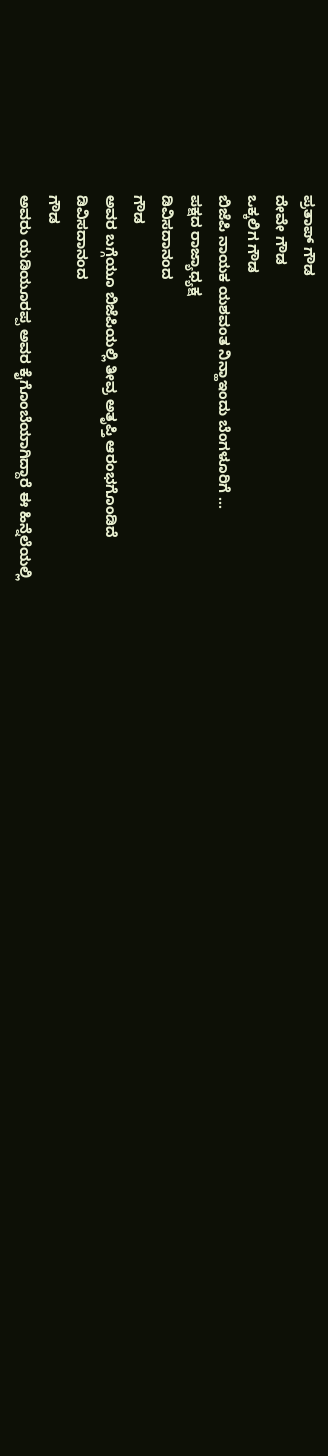ಪ್ರತಾಪ್ ಗೌಡ
ದೇವೇ ಗೌಡ
ಒಕ್ಕಲಿಗ ಗೌಡ
ಬಿಜೆಪಿ ನಾಯಕ ಯಶವಂತ ನಿನ್ಹಾಇಂದು ಬೆಂಗಳೂರಿಗೆ ...
ಪಕ್ಷದ ರಾಜ್ಯಾಧ್ಯಕ್ಷ
ಡಿವಿಸದಾನಂದ
ಗೌಡ
ಅವರ ಬಗ್ಗೆಯೂ ಬಿಜೆಪಿಯಲ್ಲಿ ತೀವ್ರ ಅತೃಪ್ತಿ ಆರಂಭಗೊಂಡಿದೆ
ಡಿವಿಸದಾನಂದ
ಗೌಡ
ಅವರು ಯಡಿಯೂರಪ್ಪ ಅವರ ಕೈಗೊಂಬೆಯಾಗಿದ್ದಾರೆ ಈ ಹಿನ್ನೆಲೆಯಲ್ಲಿ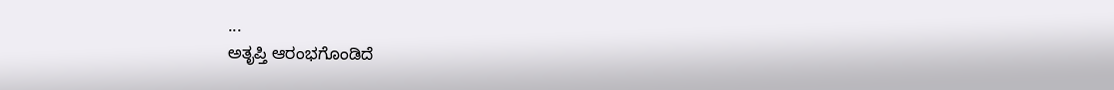...
ಅತೃಪ್ತಿ ಆರಂಭಗೊಂಡಿದೆ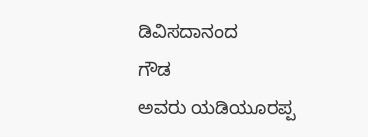ಡಿವಿಸದಾನಂದ
ಗೌಡ
ಅವರು ಯಡಿಯೂರಪ್ಪ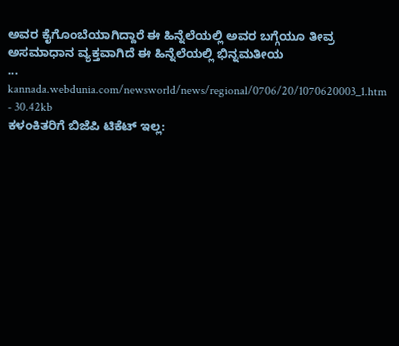ಅವರ ಕೈಗೊಂಬೆಯಾಗಿದ್ದಾರೆ ಈ ಹಿನ್ನೆಲೆಯಲ್ಲಿ ಅವರ ಬಗ್ಗೆಯೂ ತೀವ್ರ ಅಸಮಾಧಾನ ವ್ಯಕ್ತವಾಗಿದೆ ಈ ಹಿನ್ನೆಲೆಯಲ್ಲಿ ಭಿನ್ನಮತೀಯ
...
kannada.webdunia.com/newsworld/news/regional/0706/20/1070620003_1.htm - 30.42kb
ಕಳಂಕಿತರಿಗೆ ಬಿಜೆಪಿ ಟಿಕೆಟ್ ಇಲ್ಲ: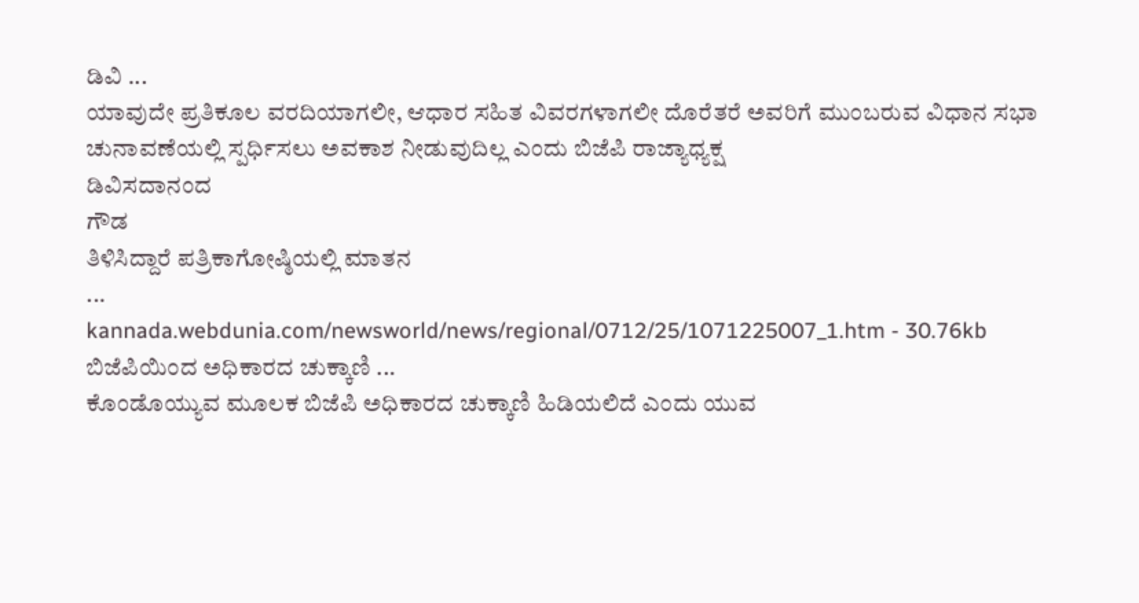ಡಿವಿ ...
ಯಾವುದೇ ಪ್ರತಿಕೂಲ ವರದಿಯಾಗಲೀ, ಆಧಾರ ಸಹಿತ ವಿವರಗಳಾಗಲೀ ದೊರೆತರೆ ಅವರಿಗೆ ಮುಂಬರುವ ವಿಧಾನ ಸಭಾ ಚುನಾವಣೆಯಲ್ಲಿ ಸ್ಪರ್ಧಿಸಲು ಅವಕಾಶ ನೀಡುವುದಿಲ್ಲ ಎಂದು ಬಿಜೆಪಿ ರಾಜ್ಯಾಧ್ಯಕ್ಷ
ಡಿವಿಸದಾನಂದ
ಗೌಡ
ತಿಳಿಸಿದ್ದಾರೆ ಪತ್ರಿಕಾಗೋಷ್ಠಿಯಲ್ಲಿ ಮಾತನ
...
kannada.webdunia.com/newsworld/news/regional/0712/25/1071225007_1.htm - 30.76kb
ಬಿಜೆಪಿಯಿಂದ ಅಧಿಕಾರದ ಚುಕ್ಕಾಣಿ ...
ಕೊಂಡೊಯ್ಯುವ ಮೂಲಕ ಬಿಜೆಪಿ ಅಧಿಕಾರದ ಚುಕ್ಕಾಣಿ ಹಿಡಿಯಲಿದೆ ಎಂದು ಯುವ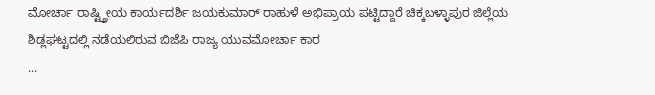ಮೋರ್ಚಾ ರಾಷ್ಟ್ತ್ರೀಯ ಕಾರ್ಯದರ್ಶಿ ಜಯಕುಮಾರ್ ರಾಹುಳೆ ಅಭಿಪ್ರಾಯ ಪಟ್ಟಿದ್ದಾರೆ ಚಿಕ್ಕಬಳ್ಳಾಪುರ ಜಿಲ್ಲೆಯ ಶಿಡ್ಲಘಟ್ಟದಲ್ಲಿ ನಡೆಯಲಿರುವ ಬಿಜೆಪಿ ರಾಜ್ಯ ಯುವಮೋರ್ಚಾ ಕಾರ
...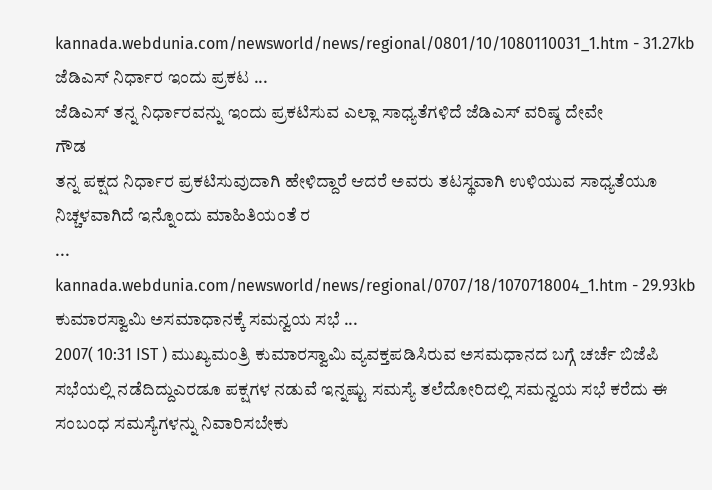kannada.webdunia.com/newsworld/news/regional/0801/10/1080110031_1.htm - 31.27kb
ಜೆಡಿಎಸ್ ನಿರ್ಧಾರ ಇಂದು ಪ್ರಕಟ ...
ಜೆಡಿಎಸ್ ತನ್ನ ನಿರ್ಧಾರವನ್ನು ಇಂದು ಪ್ರಕಟಿಸುವ ಎಲ್ಲಾ ಸಾಧ್ಯತೆಗಳಿದೆ ಜೆಡಿಎಸ್ ವರಿಷ್ಠ ದೇವೇ
ಗೌಡ
ತನ್ನ ಪಕ್ಷದ ನಿರ್ಧಾರ ಪ್ರಕಟಿಸುವುದಾಗಿ ಹೇಳಿದ್ದಾರೆ ಆದರೆ ಅವರು ತಟಸ್ಥವಾಗಿ ಉಳಿಯುವ ಸಾಧ್ಯತೆಯೂ ನಿಚ್ಚಳವಾಗಿದೆ ಇನ್ನೊಂದು ಮಾಹಿತಿಯಂತೆ ರ
...
kannada.webdunia.com/newsworld/news/regional/0707/18/1070718004_1.htm - 29.93kb
ಕುಮಾರಸ್ವಾಮಿ ಅಸಮಾಧಾನಕ್ಕೆ ಸಮನ್ವಯ ಸಭೆ ...
2007( 10:31 IST ) ಮುಖ್ಯಮಂತ್ರಿ ಕುಮಾರಸ್ವಾಮಿ ವ್ಯವಕ್ತಪಡಿಸಿರುವ ಅಸಮಧಾನದ ಬಗ್ಗೆ ಚರ್ಚೆ ಬಿಜೆಪಿ ಸಭೆಯಲ್ಲಿ ನಡೆದಿದ್ದುಎರಡೂ ಪಕ್ಷಗಳ ನಡುವೆ ಇನ್ನಷ್ಟು ಸಮಸ್ಯೆ ತಲೆದೋರಿದಲ್ಲಿ ಸಮನ್ವಯ ಸಭೆ ಕರೆದು ಈ ಸಂಬಂಧ ಸಮಸ್ಯೆಗಳನ್ನು ನಿವಾರಿಸಬೇಕು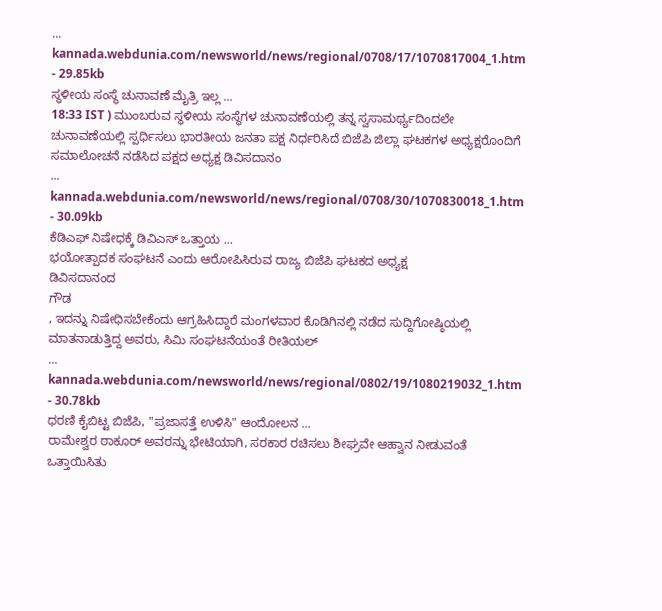...
kannada.webdunia.com/newsworld/news/regional/0708/17/1070817004_1.htm - 29.85kb
ಸ್ಥಳೀಯ ಸಂಸ್ಥೆ ಚುನಾವಣೆ ಮೈತ್ರಿ ಇಲ್ಲ ...
18:33 IST ) ಮುಂಬರುವ ಸ್ಥಳೀಯ ಸಂಸ್ಥೆಗಳ ಚುನಾವಣೆಯಲ್ಲಿ ತನ್ನ ಸ್ವಸಾಮರ್ಥ್ಯದಿಂದಲೇ ಚುನಾವಣೆಯಲ್ಲಿ ಸ್ಪರ್ಧಿಸಲು ಭಾರತೀಯ ಜನತಾ ಪಕ್ಷ ನಿರ್ಧರಿಸಿದೆ ಬಿಜೆಪಿ ಜಿಲ್ಲಾ ಘಟಕಗಳ ಅಧ್ಯಕ್ಷರೊಂದಿಗೆ ಸಮಾಲೋಚನೆ ನಡೆಸಿದ ಪಕ್ಷದ ಅಧ್ಯಕ್ಷ ಡಿವಿಸದಾನಂ
...
kannada.webdunia.com/newsworld/news/regional/0708/30/1070830018_1.htm - 30.09kb
ಕೆಡಿಎಫ್ ನಿಷೇಧಕ್ಕೆ ಡಿವಿಎಸ್ ಒತ್ತಾಯ ...
ಭಯೋತ್ಪಾದಕ ಸಂಘಟನೆ ಎಂದು ಆರೋಪಿಸಿರುವ ರಾಜ್ಯ ಬಿಜೆಪಿ ಘಟಕದ ಅಧ್ಯಕ್ಷ
ಡಿವಿಸದಾನಂದ
ಗೌಡ
, ಇದನ್ನು ನಿಷೇಧಿಸಬೇಕೆಂದು ಆಗ್ರಹಿಸಿದ್ದಾರೆ ಮಂಗಳವಾರ ಕೊಡಿಗಿನಲ್ಲಿ ನಡೆದ ಸುದ್ದಿಗೋಷ್ಠಿಯಲ್ಲಿ ಮಾತನಾಡುತ್ತಿದ್ದ ಅವರು, ಸಿಮಿ ಸಂಘಟನೆಯಂತೆ ರೀತಿಯಲ್
...
kannada.webdunia.com/newsworld/news/regional/0802/19/1080219032_1.htm - 30.78kb
ಧರಣಿ ಕೈಬಿಟ್ಟ ಬಿಜೆಪಿ, "ಪ್ರಜಾಸತ್ತೆ ಉಳಿಸಿ" ಆಂದೋಲನ ...
ರಾಮೇಶ್ವರ ಠಾಕೂರ್ ಅವರನ್ನು ಭೇಟಿಯಾಗಿ, ಸರಕಾರ ರಚಿಸಲು ಶೀಘ್ರವೇ ಆಹ್ವಾನ ನೀಡುವಂತೆ ಒತ್ತಾಯಿಸಿತು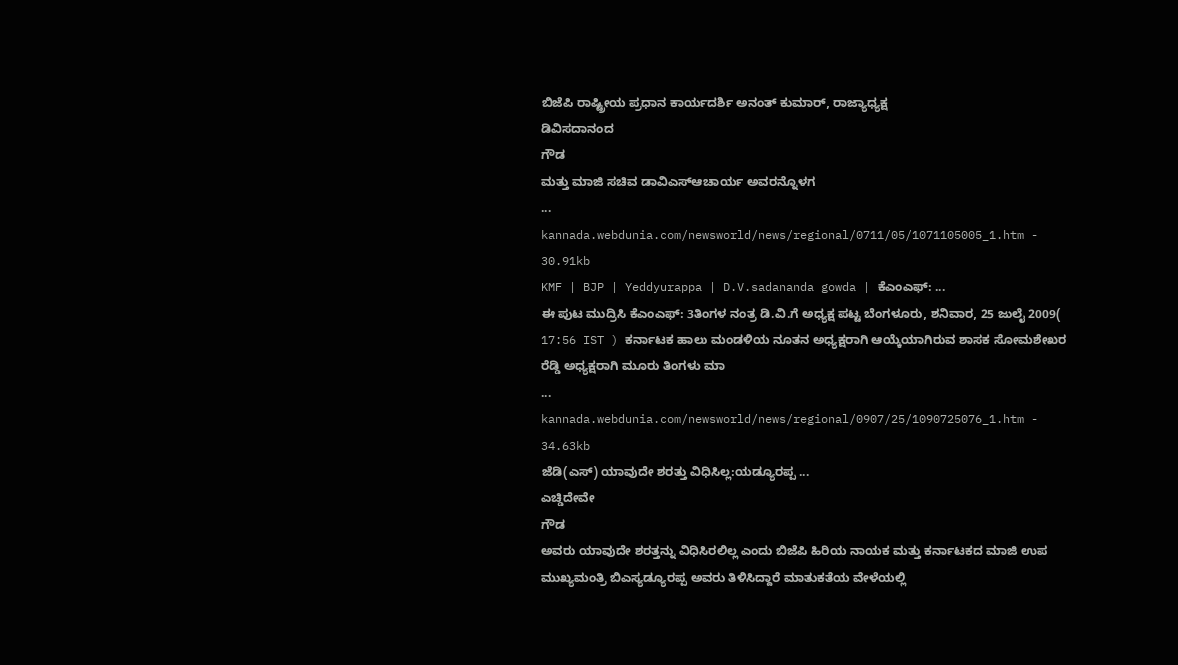ಬಿಜೆಪಿ ರಾಷ್ಟ್ರೀಯ ಪ್ರಧಾನ ಕಾರ್ಯದರ್ಶಿ ಅನಂತ್ ಕುಮಾರ್, ರಾಜ್ಯಾಧ್ಯಕ್ಷ
ಡಿವಿಸದಾನಂದ
ಗೌಡ
ಮತ್ತು ಮಾಜಿ ಸಚಿವ ಡಾವಿಎಸ್ಆಚಾರ್ಯ ಅವರನ್ನೊಳಗ
...
kannada.webdunia.com/newsworld/news/regional/0711/05/1071105005_1.htm - 30.91kb
KMF | BJP | Yeddyurappa | D.V.sadananda gowda | ಕೆಎಂಎಫ್: ...
ಈ ಪುಟ ಮುದ್ರಿಸಿ ಕೆಎಂಎಫ್: 3ತಿಂಗಳ ನಂತ್ರ ಡಿ.ವಿ.ಗೆ ಅಧ್ಯಕ್ಷ ಪಟ್ಟ ಬೆಂಗಳೂರು, ಶನಿವಾರ, 25 ಜುಲೈ 2009( 17:56 IST ) ಕರ್ನಾಟಕ ಹಾಲು ಮಂಡಳಿಯ ನೂತನ ಅಧ್ಯಕ್ಷರಾಗಿ ಆಯ್ಕೆಯಾಗಿರುವ ಶಾಸಕ ಸೋಮಶೇಖರ ರೆಡ್ಡಿ ಅಧ್ಯಕ್ಷರಾಗಿ ಮೂರು ತಿಂಗಳು ಮಾ
...
kannada.webdunia.com/newsworld/news/regional/0907/25/1090725076_1.htm - 34.63kb
ಜೆಡಿ(ಎಸ್) ಯಾವುದೇ ಶರತ್ತು ವಿಧಿಸಿಲ್ಲ:ಯಡ್ಯೂರಪ್ಪ ...
ಎಚ್ಡಿದೇವೇ
ಗೌಡ
ಅವರು ಯಾವುದೇ ಶರತ್ತನ್ನು ವಿಧಿಸಿರಲಿಲ್ಲ ಎಂದು ಬಿಜೆಪಿ ಹಿರಿಯ ನಾಯಕ ಮತ್ತು ಕರ್ನಾಟಕದ ಮಾಜಿ ಉಪ ಮುಖ್ಯಮಂತ್ರಿ ಬಿಎಸ್ಯಡ್ಯೂರಪ್ಪ ಅವರು ತಿಳಿಸಿದ್ದಾರೆ ಮಾತುಕತೆಯ ವೇಳೆಯಲ್ಲಿ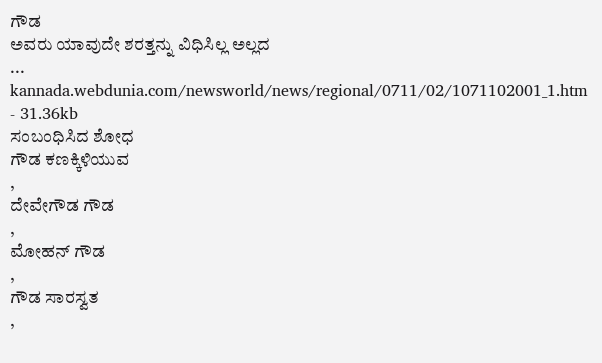ಗೌಡ
ಅವರು ಯಾವುದೇ ಶರತ್ತನ್ನು ವಿಧಿಸಿಲ್ಲ ಅಲ್ಲದ
...
kannada.webdunia.com/newsworld/news/regional/0711/02/1071102001_1.htm - 31.36kb
ಸಂಬಂಧಿಸಿದ ಶೋಧ
ಗೌಡ ಕಣಕ್ಕಿಳಿಯುವ
,
ದೇವೇಗೌಡ ಗೌಡ
,
ಮೋಹನ್ ಗೌಡ
,
ಗೌಡ ಸಾರಸ್ವತ
,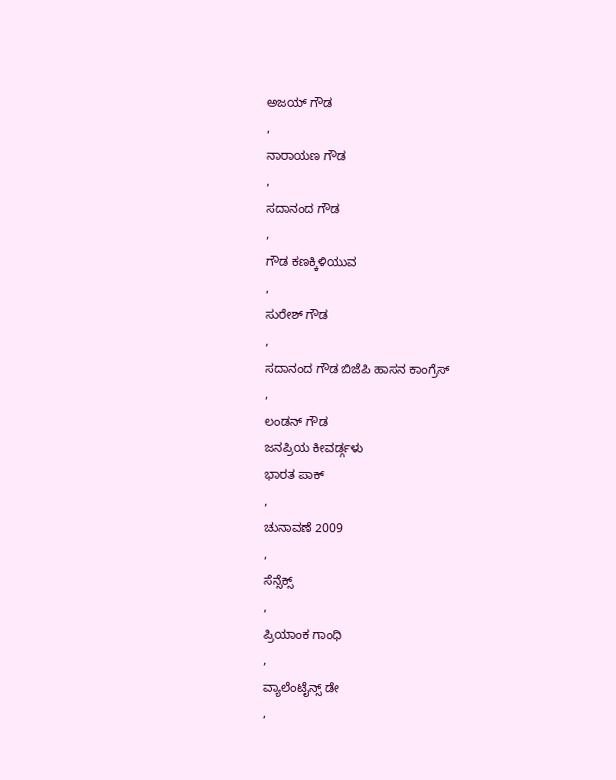ಅಜಯ್ ಗೌಡ
,
ನಾರಾಯಣ ಗೌಡ
,
ಸದಾನಂದ ಗೌಡ
,
ಗೌಡ ಕಣಕ್ಕಿಳಿಯುವ
,
ಸುರೇಶ್ ಗೌಡ
,
ಸದಾನಂದ ಗೌಡ ಬಿಜೆಪಿ ಹಾಸನ ಕಾಂಗ್ರೆಸ್
,
ಲಂಡನ್ ಗೌಡ
ಜನಪ್ರಿಯ ಕೀವರ್ಡ್ಗಳು
ಭಾರತ ಪಾಕ್
,
ಚುನಾವಣೆ 2009
,
ಸೆನ್ಸೆಕ್ಸ್
,
ಪ್ರಿಯಾಂಕ ಗಾಂಧಿ
,
ವ್ಯಾಲೆಂಟೈನ್ಸ್ ಡೇ
,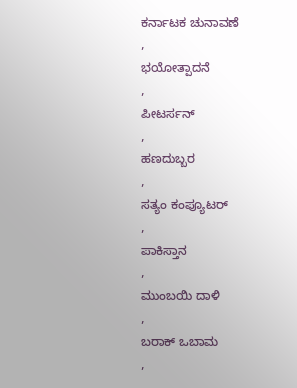ಕರ್ನಾಟಕ ಚುನಾವಣೆ
,
ಭಯೋತ್ಪಾದನೆ
,
ಪೀಟರ್ಸನ್
,
ಹಣದುಬ್ಬರ
,
ಸತ್ಯಂ ಕಂಪ್ಯೂಟರ್
,
ಪಾಕಿಸ್ತಾನ
,
ಮುಂಬಯಿ ದಾಳಿ
,
ಬರಾಕ್ ಒಬಾಮ
,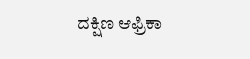ದಕ್ಷಿಣ ಆಫ್ರಿಕಾ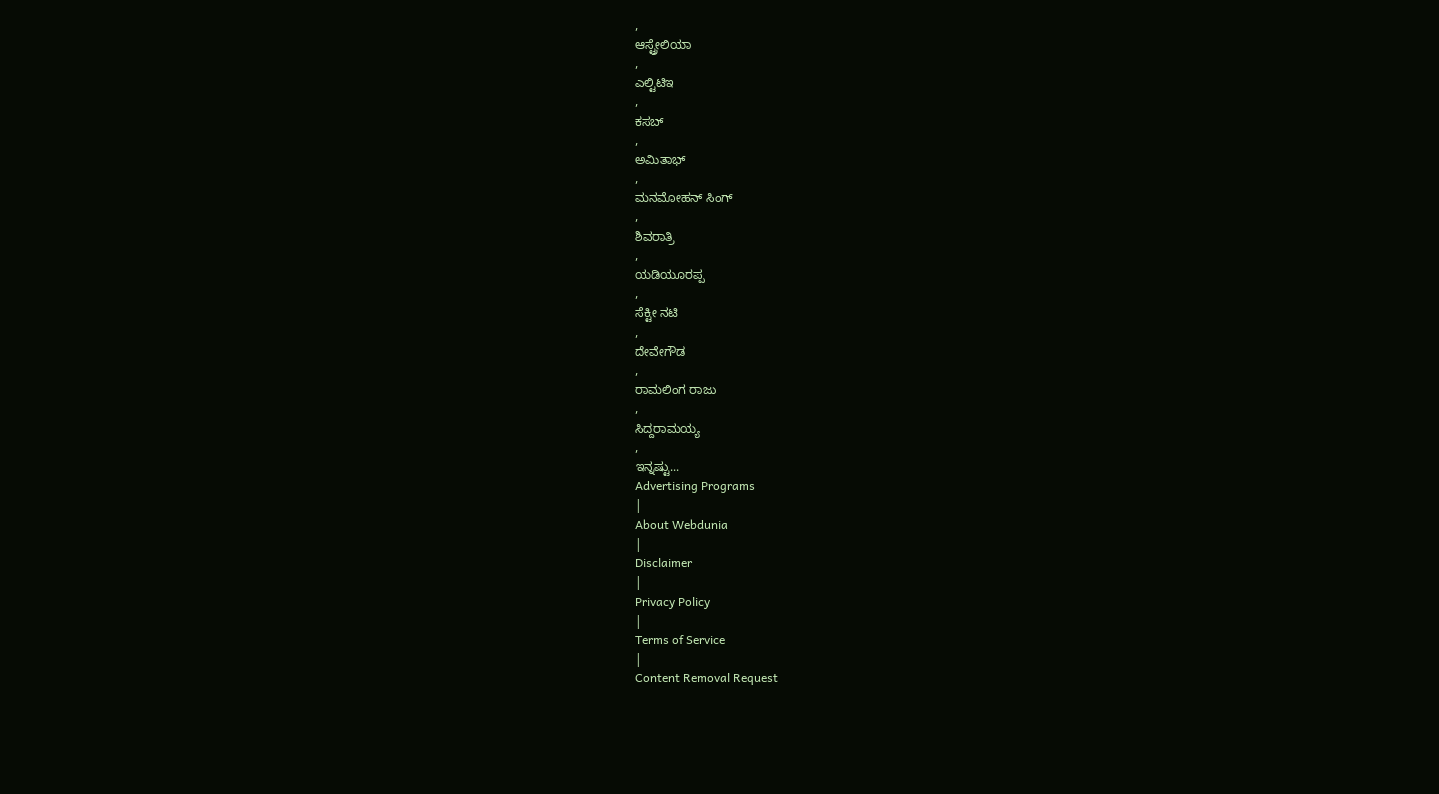,
ಆಸ್ಟ್ರೇಲಿಯಾ
,
ಎಲ್ಟಿಟಿಇ
,
ಕಸಬ್
,
ಅಮಿತಾಭ್
,
ಮನಮೋಹನ್ ಸಿಂಗ್
,
ಶಿವರಾತ್ರಿ
,
ಯಡಿಯೂರಪ್ಪ
,
ಸೆಕ್ಟೀ ನಟಿ
,
ದೇವೇಗೌಡ
,
ರಾಮಲಿಂಗ ರಾಜು
,
ಸಿದ್ದರಾಮಯ್ಯ
,
ಇನ್ನಷ್ಟು...
Advertising Programs
|
About Webdunia
|
Disclaimer
|
Privacy Policy
|
Terms of Service
|
Content Removal Request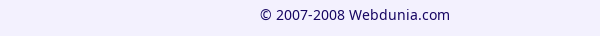© 2007-2008 Webdunia.com